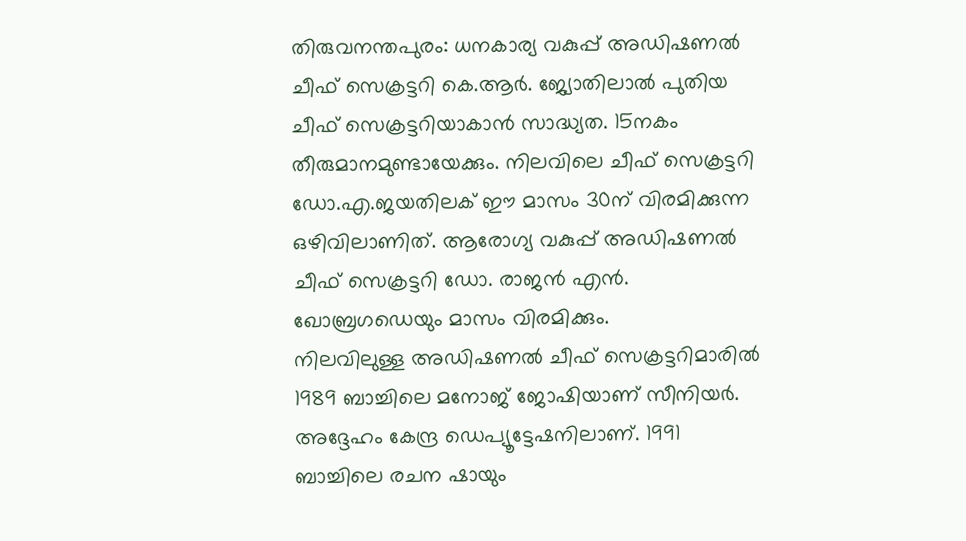തിരുവനന്തപുരം: ധനകാര്യ വകുപ്പ് അഡിഷണൽ ചീഫ് സെക്രട്ടറി കെ.ആർ. ജ്യോതിലാൽ പുതിയ ചീഫ് സെക്രട്ടറിയാകാൻ സാദ്ധ്യത. 15നകം തീരുമാനമുണ്ടായേക്കും. നിലവിലെ ചീഫ് സെക്രട്ടറി ഡോ.എ.ജയതിലക് ഈ മാസം 30ന് വിരമിക്കുന്ന ഒഴിവിലാണിത്. ആരോഗ്യ വകുപ്പ് അഡിഷണൽ ചീഫ് സെക്രട്ടറി ഡോ. രാജൻ എൻ. ഖോബ്രഗഡെയും മാസം വിരമിക്കും.
നിലവിലുള്ള അഡിഷണൽ ചീഫ് സെക്രട്ടറിമാരിൽ 1989 ബാച്ചിലെ മനോജ് ജോഷിയാണ് സീനിയർ. അദ്ദേഹം കേന്ദ്ര ഡെപ്യൂട്ടേഷനിലാണ്. 1991 ബാച്ചിലെ രചന ഷായും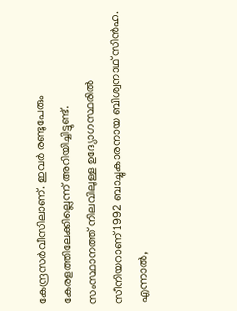കേന്ദ്രസർവീസിലാണ്. ഇവർ രണ്ടുപേരും കേരളത്തിലേക്കില്ലെന്ന് അറിയിച്ചിട്ടുണ്ട്.
സംസ്ഥാനത്ത് നിലവിലുള്ള ഉദ്യോഗസ്ഥരിൽ സീനിയറാണ് 1992 ബാച്ചുകാരനായ ബിശ്വനാഥ് സിൻഹ.
എന്നാൽ,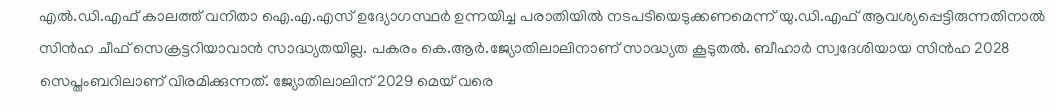എൽ.ഡി.എഫ് കാലത്ത് വനിതാ ഐ.എ.എസ് ഉദ്യോഗസ്ഥർ ഉന്നയിച്ച പരാതിയിൽ നടപടിയെടുക്കണമെന്ന് യു.ഡി.എഫ് ആവശ്യപ്പെട്ടിരുന്നതിനാൽ സിൻഹ ചീഫ് സെക്രട്ടറിയാവാൻ സാദ്ധ്യതയില്ല. പകരം കെ.ആർ.ജ്യോതിലാലിനാണ് സാദ്ധ്യത കൂടുതൽ. ബീഹാർ സ്വദേശിയായ സിൻഹ 2028 സെപ്തംബറിലാണ് വിരമിക്കുന്നത്. ജ്യോതിലാലിന് 2029 മെയ് വരെ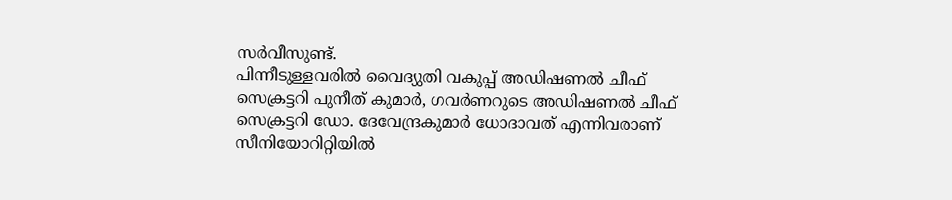സർവീസുണ്ട്.
പിന്നീടുള്ളവരിൽ വൈദ്യുതി വകുപ്പ് അഡിഷണൽ ചീഫ് സെക്രട്ടറി പുനീത് കുമാർ, ഗവർണറുടെ അഡിഷണൽ ചീഫ് സെക്രട്ടറി ഡോ. ദേവേന്ദ്രകുമാർ ധോദാവത് എന്നിവരാണ് സീനിയോറിറ്റിയിൽ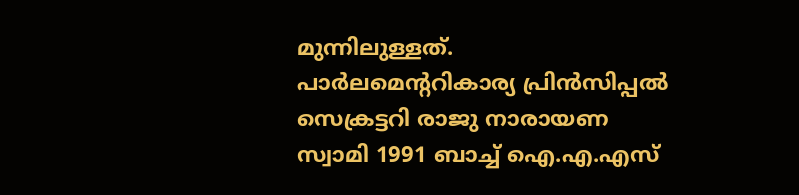മുന്നിലുള്ളത്. പാർലമെന്ററികാര്യ പ്രിൻസിപ്പൽ സെക്രട്ടറി രാജു നാരായണ സ്വാമി 1991 ബാച്ച് ഐ.എ.എസ്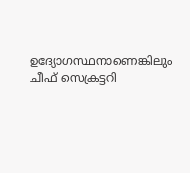ഉദ്യോഗസ്ഥനാണെങ്കിലും ചീഫ് സെക്രട്ടറി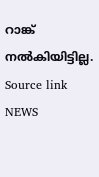റാങ്ക് നൽകിയിട്ടില്ല.
Source link
NEWS